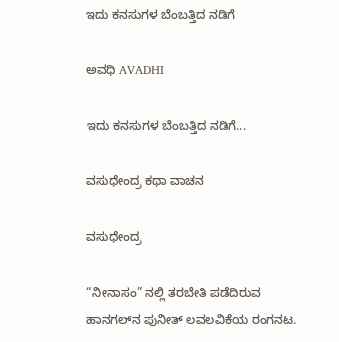ಇದು ಕನಸುಗಳ ಬೆಂಬತ್ತಿದ ನಡಿಗೆ‍

ಅವಧಿ AVADHI

ಇದು ಕನಸುಗಳ ಬೆಂಬತ್ತಿದ ನಡಿಗೆ...

ವಸುಧೇಂದ್ರ ಕಥಾ ವಾಚನ

ವಸುಧೇಂದ್ರ

“ನೀನಾಸಂ” ನಲ್ಲಿ ತರಬೇತಿ ಪಡೆದಿರುವ ಹಾನಗಲ್‌ನ ಪುನೀತ್ ಲವಲವಿಕೆಯ ರಂಗನಟ.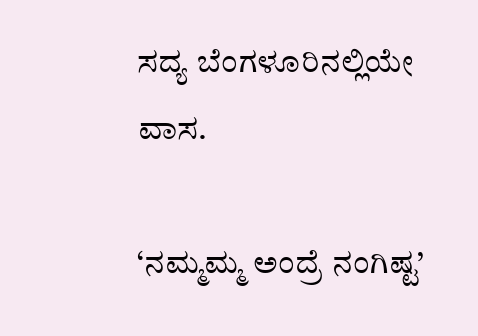ಸದ್ಯ ಬೆಂಗಳೂರಿನಲ್ಲಿಯೇ ವಾಸ.

‘ನಮ್ಮಮ್ಮ ಅಂದ್ರೆ ನಂಗಿಷ್ಟ’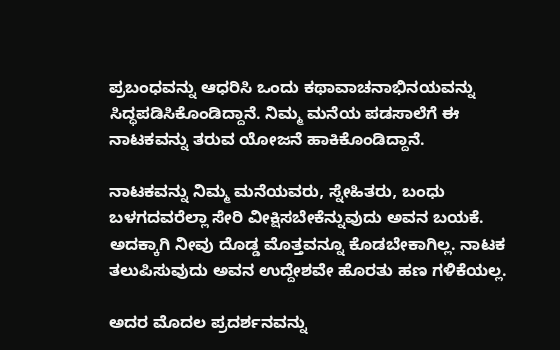ಪ್ರಬಂಧವನ್ನು ಆಧರಿಸಿ ಒಂದು ಕಥಾವಾಚನಾಭಿನಯವನ್ನು ಸಿದ್ಧಪಡಿಸಿಕೊಂಡಿದ್ದಾನೆ‌. ನಿಮ್ಮ ಮನೆಯ ಪಡಸಾಲೆಗೆ ಈ ನಾಟಕವನ್ನು ತರುವ ಯೋಜನೆ ಹಾಕಿಕೊಂಡಿದ್ದಾನೆ‌.

ನಾಟಕವನ್ನು ನಿಮ್ಮ ಮನೆಯವರು, ಸ್ನೇಹಿತರು, ಬಂಧು ಬಳಗದವರೆಲ್ಲಾ ಸೇರಿ ವೀಕ್ಷಿಸಬೇಕೆನ್ನುವುದು ಅವನ ಬಯಕೆ. ಅದಕ್ಕಾಗಿ ನೀವು ದೊಡ್ಡ ಮೊತ್ತವನ್ನೂ ಕೊಡಬೇಕಾಗಿಲ್ಲ. ನಾಟಕ ತಲುಪಿಸುವುದು ಅವನ ಉದ್ದೇಶವೇ ಹೊರತು ಹಣ ಗಳಿಕೆಯಲ್ಲ.

ಅದರ ಮೊದಲ ಪ್ರದರ್ಶನವನ್ನು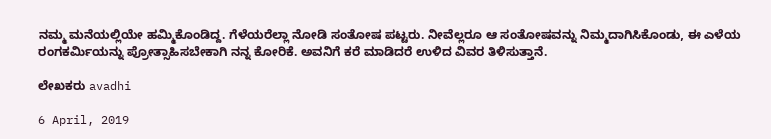ನಮ್ಮ ಮನೆಯಲ್ಲಿಯೇ ಹಮ್ಮಿಕೊಂಡಿದ್ದ. ಗೆಳೆಯರೆಲ್ಲಾ ನೋಡಿ ಸಂತೋಷ ಪಟ್ಟರು. ನೀವೆಲ್ಲರೂ ಆ ಸಂತೋಷವನ್ನು ನಿಮ್ಮದಾಗಿಸಿಕೊಂಡು, ಈ ಎಳೆಯ ರಂಗಕರ್ಮಿಯನ್ನು ಪ್ರೋತ್ಸಾಹಿಸಬೇಕಾಗಿ ನನ್ನ ಕೋರಿಕೆ. ಅವನಿಗೆ ಕರೆ ಮಾಡಿದರೆ ಉಳಿದ ವಿವರ ತಿಳಿಸುತ್ತಾನೆ.

ಲೇಖಕರು avadhi

6 April, 2019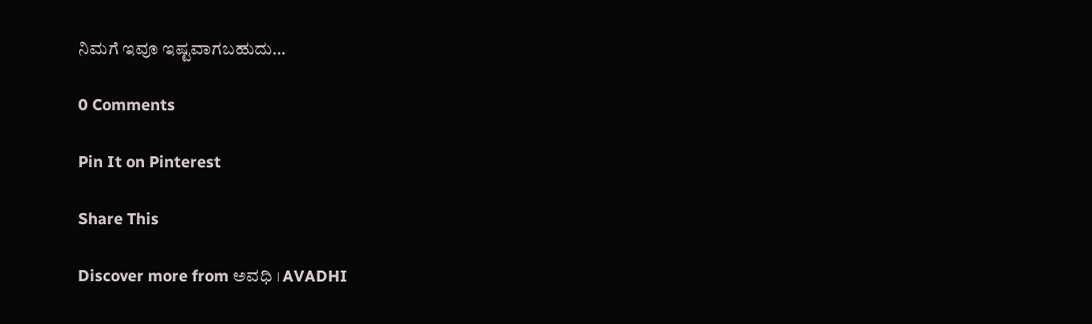ನಿಮಗೆ ಇವೂ ಇಷ್ಟವಾಗಬಹುದು…

0 Comments

Pin It on Pinterest

Share This

Discover more from ಅವಧಿ । AVADHI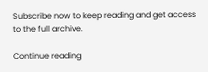Subscribe now to keep reading and get access to the full archive.

Continue reading